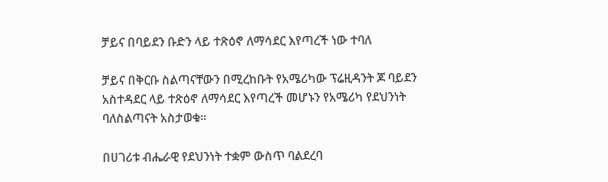ቻይና በባይደን ቡድን ላይ ተጽዕኖ ለማሳደር እየጣረች ነው ተባለ

ቻይና በቅርቡ ስልጣናቸውን በሚረከቡት የአሜሪካው ፕሬዚዳንት ጆ ባይደን አስተዳደር ላይ ተጽዕኖ ለማሳደር እየጣረች መሆኑን የአሜሪካ የደህንነት ባለስልጣናት አስታወቁ፡፡

በሀገሪቱ ብሔራዊ የደህንነት ተቋም ውስጥ ባልደረባ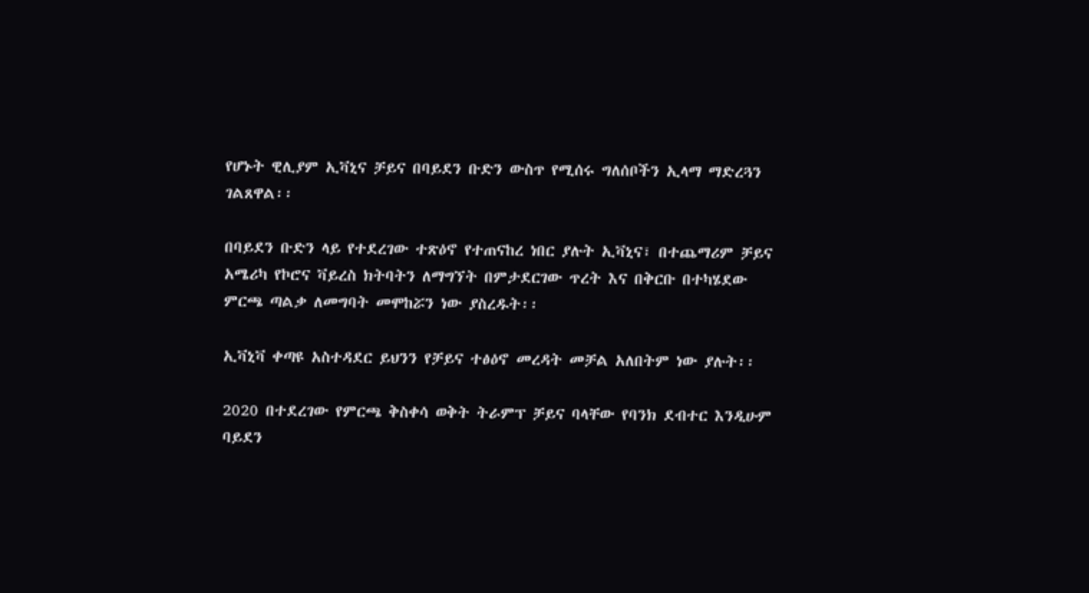የሆኑት ዊሊያም ኢቫኒና ቻይና በባይደን ቡድን ውስጥ የሚሰሩ ግለሰቦችን ኢላማ ማድረጓን ገልጸዋል፡፡

በባይደን ቡድን ላይ የተደረገው ተጽዕኖ የተጠናከረ ነበር ያሉት ኢቫኒና፣ በተጨማሪም ቻይና አሜሪካ የኮሮና ቫይረስ ክትባትን ለማግኘት በምታደርገው ጥረት እና በቅርቡ በተካሄደው ምርጫ ጣልቃ ለመግባት መሞከሯን ነው ያስረዱት፡፡

ኢቫኒቫ ቀጣዩ አስተዳደር ይህንን የቻይና ተፅዕኖ መረዳት መቻል አለበትም ነው ያሉት፡፡

2020 በተደረገው የምርጫ ቅስቀሳ ወቅት ትራምፕ ቻይና ባላቸው የባንክ ደብተር እንዲሁም ባይደን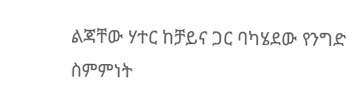ልጃቸው ሃተር ከቻይና ጋር ባካሄደው የንግድ ስምምነት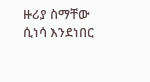ዙሪያ ስማቸው ሲነሳ እንደነበር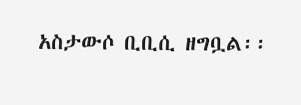አስታውሶ ቢቢሲ ዘግቧል፡፡